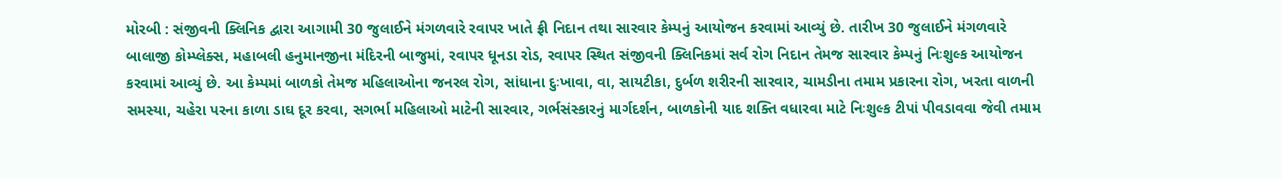મોરબી : સંજીવની ક્લિનિક દ્વારા આગામી 30 જુલાઈને મંગળવારે રવાપર ખાતે ફ્રી નિદાન તથા સારવાર કેમ્પનું આયોજન કરવામાં આવ્યું છે. તારીખ 30 જુલાઈને મંગળવારે બાલાજી કોમ્પ્લેક્સ, મહાબલી હનુમાનજીના મંદિરની બાજુમાં, રવાપર ધૂનડા રોડ, રવાપર સ્થિત સંજીવની ક્લિનિકમાં સર્વ રોગ નિદાન તેમજ સારવાર કેમ્પનું નિઃશુલ્ક આયોજન કરવામાં આવ્યું છે. આ કેમ્પમાં બાળકો તેમજ મહિલાઓના જનરલ રોગ, સાંધાના દુઃખાવા, વા, સાયટીકા, દુર્બળ શરીરની સારવાર, ચામડીના તમામ પ્રકારના રોગ, ખરતા વાળની સમસ્યા, ચહેરા પરના કાળા ડાઘ દૂર કરવા, સગર્ભા મહિલાઓ માટેની સારવાર, ગર્ભસંસ્કારનું માર્ગદર્શન, બાળકોની યાદ શક્તિ વધારવા માટે નિઃશુલ્ક ટીપાં પીવડાવવા જેવી તમામ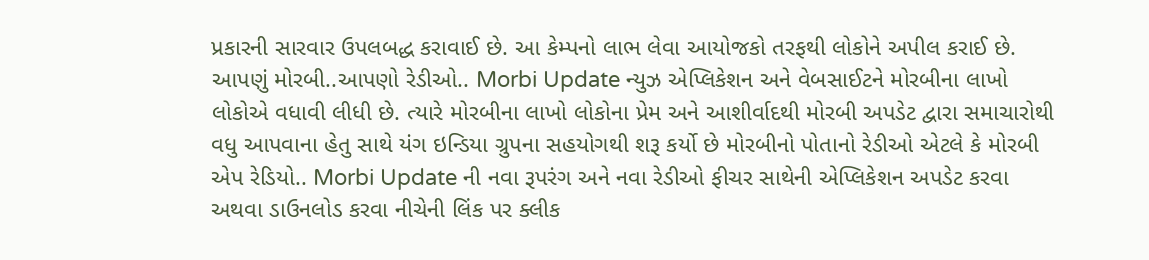પ્રકારની સારવાર ઉપલબદ્ધ કરાવાઈ છે. આ કેમ્પનો લાભ લેવા આયોજકો તરફથી લોકોને અપીલ કરાઈ છે. આપણું મોરબી..આપણો રેડીઓ.. Morbi Update ન્યુઝ એપ્લિકેશન અને વેબસાઈટને મોરબીના લાખો લોકોએ વધાવી લીધી છે. ત્યારે મોરબીના લાખો લોકોના પ્રેમ અને આશીર્વાદથી મોરબી અપડેટ દ્વારા સમાચારોથી વધુ આપવાના હેતુ સાથે યંગ ઇન્ડિયા ગ્રુપના સહયોગથી શરૂ કર્યો છે મોરબીનો પોતાનો રેડીઓ એટલે કે મોરબી એપ રેડિયો.. Morbi Update ની નવા રૂપરંગ અને નવા રેડીઓ ફીચર સાથેની એપ્લિકેશન અપડેટ કરવા અથવા ડાઉનલોડ કરવા નીચેની લિંક પર ક્લીક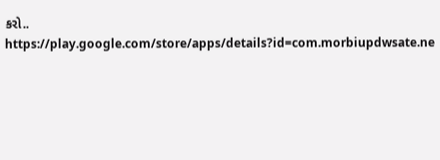કરો.. https://play.google.com/store/apps/details?id=com.morbiupdwsate.ne